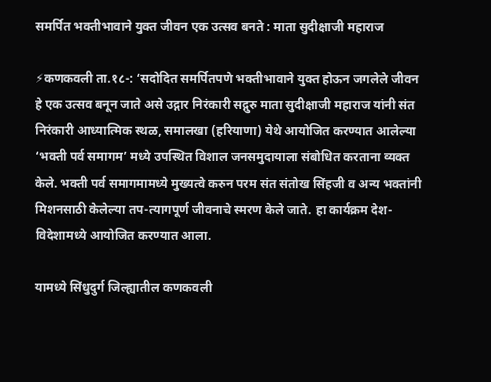समर्पित भक्तीभावाने युक्त जीवन एक उत्सव बनते : माता सुदीक्षाजी महाराज

⚡कणकवली ता.१८-: ‘सदोदित समर्पितपणे भक्तीभावाने युक्त होऊन जगलेले जीवन हे एक उत्सव बनून जाते असे उद्गार निरंकारी सद्गुरु माता सुदीक्षाजी महाराज यांनी संत निरंकारी आध्यात्मिक स्थळ, समालखा (हरियाणा) येथे आयोजित करण्यात आलेल्या ‘भक्ती पर्व समागम’ मध्ये उपस्थित विशाल जनसमुदायाला संबोधित करताना व्यक्त केले. भक्ती पर्व समागमामध्ये मुख्यत्वे करुन परम संत संतोख सिंहजी व अन्य भक्तांनी मिशनसाठी केलेल्या तप-त्यागपूर्ण जीवनाचे स्मरण केले जाते. हा कार्यक्रम देश-विदेशामध्ये आयोजित करण्यात आला.

यामध्ये सिंधुदुर्ग जिल्ह्यातील कणकवली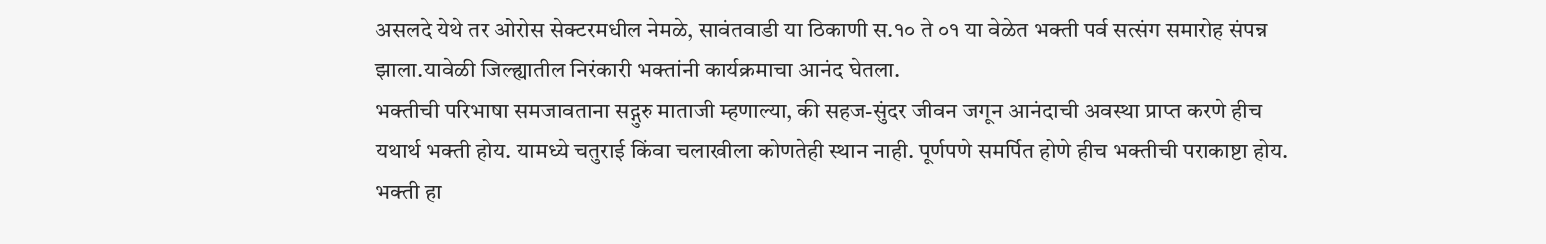असलदे येथे तर ओरोस सेक्टरमधील नेमळे, सावंतवाडी या ठिकाणी स.१० ते ०१ या वेळेत भक्ती पर्व सत्संग समारोह संपन्न झाला.यावेळी जिल्ह्यातील निरंकारी भक्तांनी कार्यक्रमाचा आनंद घेतला.
भक्तीची परिभाषा समजावताना सद्गुरु माताजी म्हणाल्या, की सहज-सुंदर जीवन जगून आनंदाची अवस्था प्राप्त करणे हीच यथार्थ भक्ती होय. यामध्ये चतुराई किंवा चलाखीला कोणतेही स्थान नाही. पूर्णपणे समर्पित होणे हीच भक्तीची पराकाष्टा होय. भक्ती हा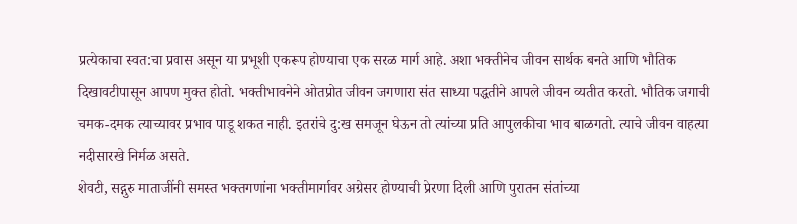प्रत्येकाचा स्वत:चा प्रवास असून या प्रभूशी एकरूप होण्याचा एक सरळ मार्ग आहे. अशा भक्तीनेच जीवन सार्थक बनते आणि भौतिक दिखावटीपासून आपण मुक्त होतो. भक्तीभावनेने ओतप्रोत जीवन जगणारा संत साध्या पद्धतीने आपले जीवन व्यतीत करतो. भौतिक जगाची चमक-दमक त्याच्यावर प्रभाव पाडू शकत नाही. इतरांचे दु:ख समजून घेऊन तो त्यांच्या प्रति आपुलकीचा भाव बाळगतो. त्याचे जीवन वाहत्या नदीसारखे निर्मळ असते.
शेवटी, सद्गुरु माताजींनी समस्त भक्तगणांना भक्तीमार्गावर अग्रेसर होण्याची प्रेरणा दिली आणि पुरातन संतांच्या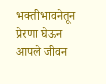भक्तीभावनेतून प्रेरणा घेऊन आपले जीवन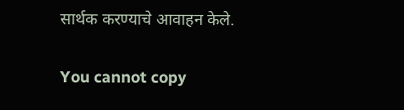सार्थक करण्याचे आवाहन केले.

You cannot copy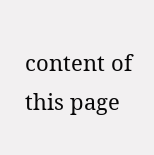content of this page